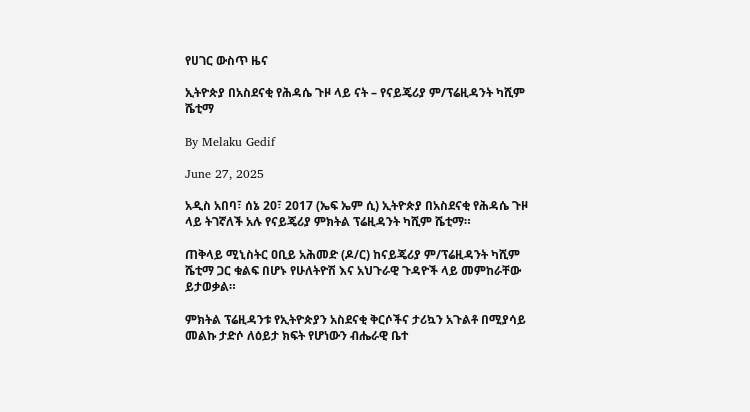የሀገር ውስጥ ዜና

ኢትዮጵያ በአስደናቂ የሕዳሴ ጉዞ ላይ ናት – የናይጄሪያ ም/ፕሬዚዳንት ካሺም ሼቲማ

By Melaku Gedif

June 27, 2025

አዲስ አበባ፣ ሰኔ 20፣ 2017 (ኤፍ ኤም ሲ) ኢትዮጵያ በአስደናቂ የሕዳሴ ጉዞ ላይ ትገኛለች አሉ የናይጄሪያ ምክትል ፕሬዚዳንት ካሺም ሼቲማ።

ጠቅላይ ሚኒስትር ዐቢይ አሕመድ (ዶ/ር) ከናይጄሪያ ም/ፕሬዚዳንት ካሺም ሼቲማ ጋር ቁልፍ በሆኑ የሁለትዮሽ እና አህጉራዊ ጉዳዮች ላይ መምከራቸው ይታወቃል።

ምክትል ፕሬዚዳንቱ የኢትዮጵያን አስደናቂ ቅርሶችና ታሪኳን አጉልቶ በሚያሳይ መልኩ ታድሶ ለዕይታ ክፍት የሆነውን ብሔራዊ ቤተ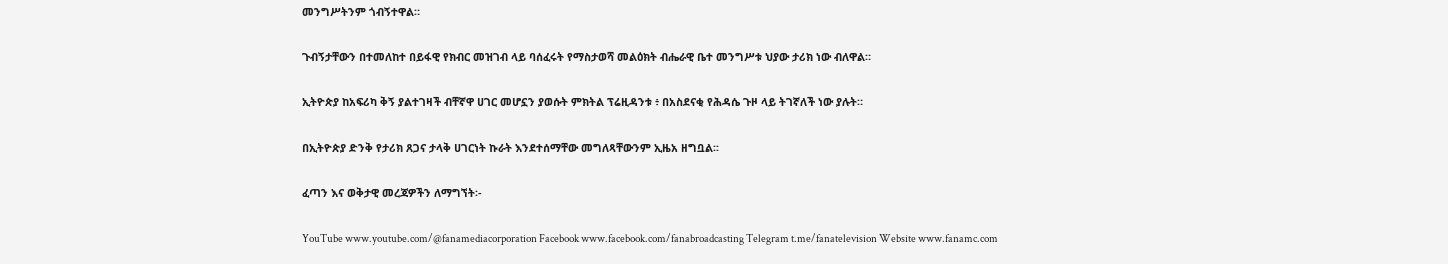መንግሥትንም ጎብኝተዋል።

ጉብኝታቸውን በተመለከተ በይፋዊ የክብር መዝገብ ላይ ባሰፈሩት የማስታወሻ መልዕክት ብሔራዊ ቤተ መንግሥቱ ህያው ታሪክ ነው ብለዋል።

ኢትዮጵያ ከአፍሪካ ቅኝ ያልተገዛች ብቸኛዋ ሀገር መሆኗን ያወሱት ምክትል ፕሬዚዳንቱ ፥ በአስደናቂ የሕዳሴ ጉዞ ላይ ትገኛለች ነው ያሉት።

በኢትዮጵያ ድንቅ የታሪክ ጸጋና ታላቅ ሀገርነት ኩራት እንደተሰማቸው መግለጻቸውንም ኢዜአ ዘግቧል፡፡

ፈጣን እና ወቅታዊ መረጃዎችን ለማግኘት፡-

YouTube www.youtube.com/@fanamediacorporation Facebook www.facebook.com/fanabroadcasting Telegram t.me/fanatelevision Website www.fanamc.com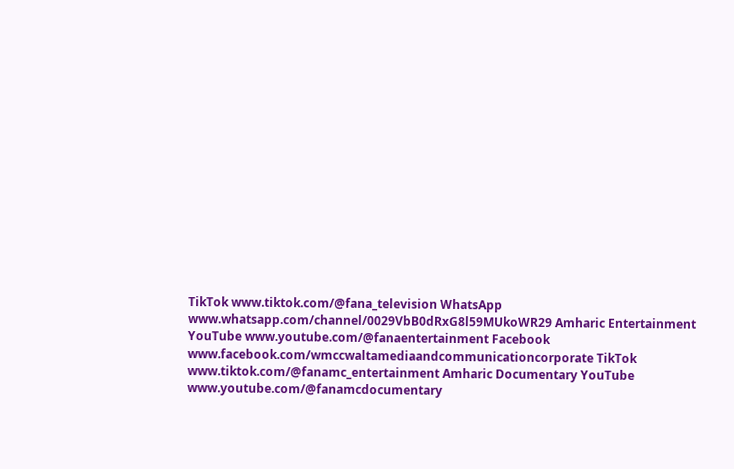TikTok www.tiktok.com/@fana_television WhatsApp www.whatsapp.com/channel/0029VbB0dRxG8l59MUkoWR29 Amharic Entertainment YouTube www.youtube.com/@fanaentertainment Facebook www.facebook.com/wmccwaltamediaandcommunicationcorporate TikTok www.tiktok.com/@fanamc_entertainment Amharic Documentary YouTube www.youtube.com/@fanamcdocumentary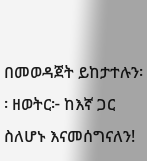በመወዳጀት ይከታተሉን፡፡ ዘወትር፦ ከእኛ ጋር ስለሆኑ እናመሰግናለን!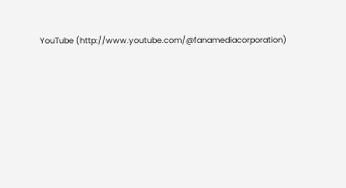YouTube (http://www.youtube.com/@fanamediacorporation)